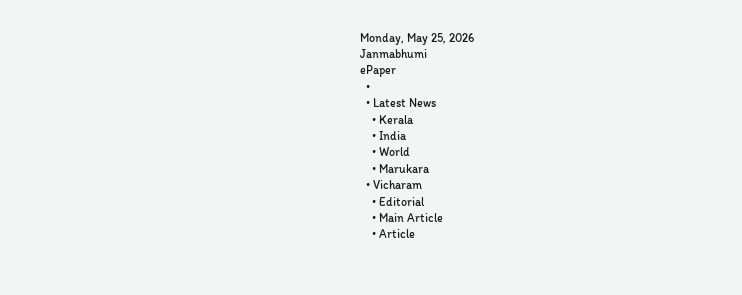Monday, May 25, 2026
Janmabhumi
ePaper
  •
  • Latest News
    • Kerala
    • India
    • World
    • Marukara
  • Vicharam
    • Editorial
    • Main Article
    • Article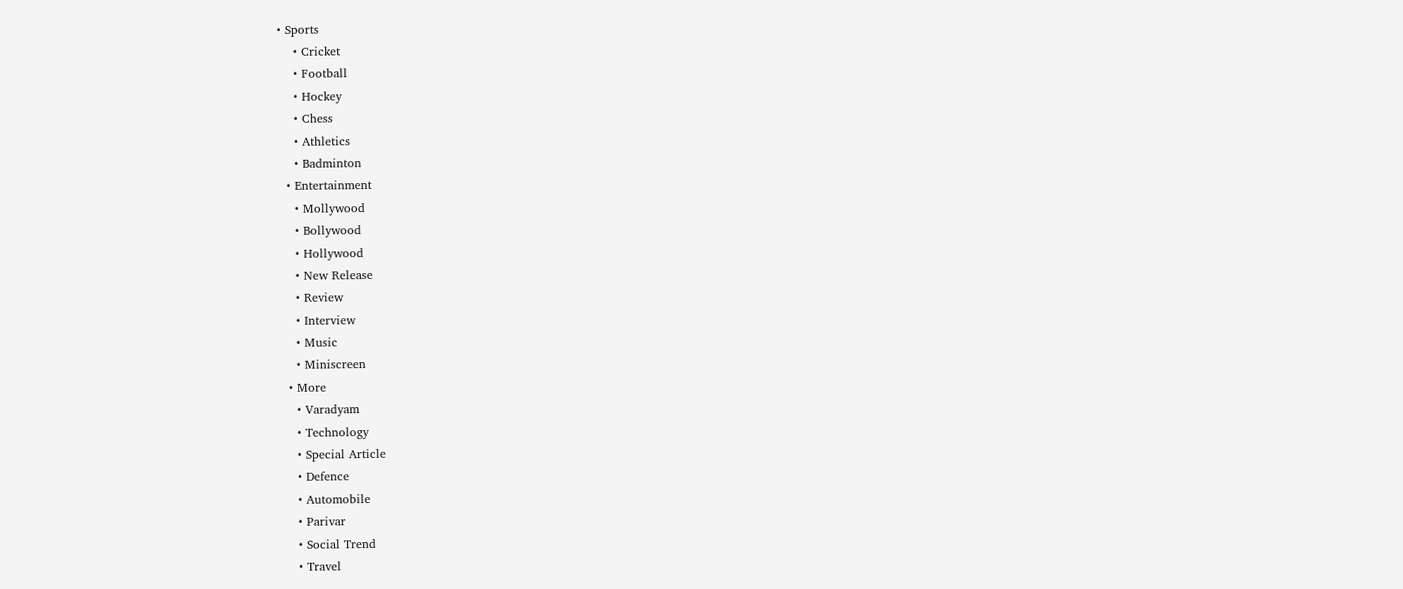• Sports
    • Cricket
    • Football
    • Hockey
    • Chess
    • Athletics
    • Badminton
  • Entertainment
    • Mollywood
    • Bollywood
    • Hollywood
    • New Release
    • Review
    • Interview
    • Music
    • Miniscreen
  • More
    • Varadyam
    • Technology
    • Special Article
    • Defence
    • Automobile
    • Parivar
    • Social Trend
    • Travel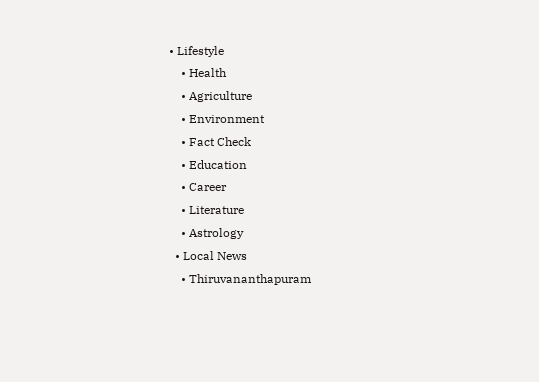• Lifestyle
    • Health
    • Agriculture
    • Environment
    • Fact Check
    • Education
    • Career
    • Literature
    • Astrology
  • Local News
    • Thiruvananthapuram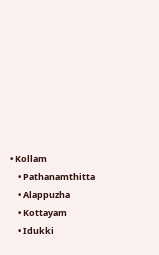• Kollam
    • Pathanamthitta
    • Alappuzha
    • Kottayam
    • Idukki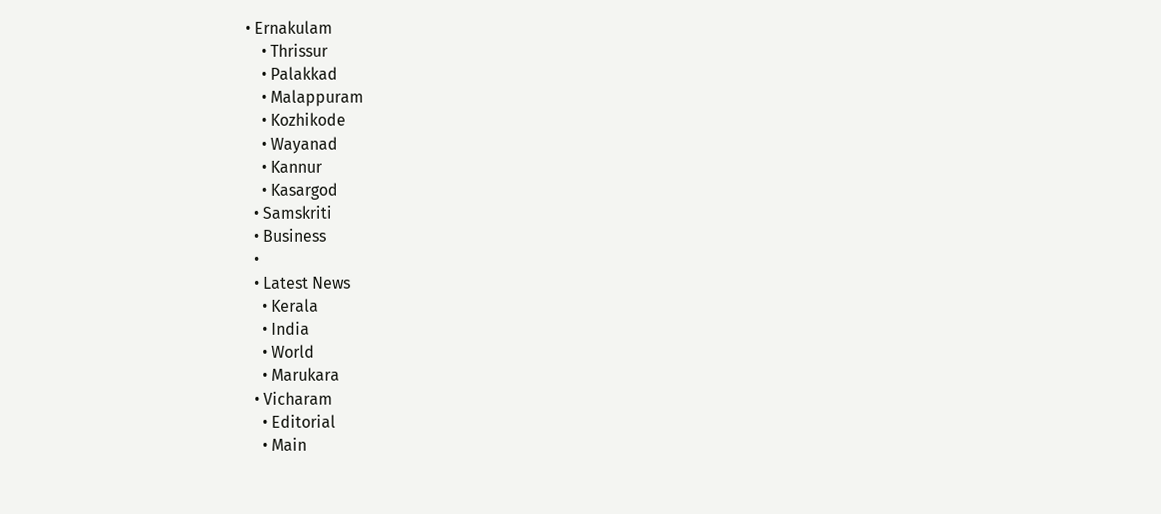• Ernakulam
    • Thrissur
    • Palakkad
    • Malappuram
    • Kozhikode
    • Wayanad
    • Kannur
    • Kasargod
  • Samskriti
  • Business
  •
  • Latest News
    • Kerala
    • India
    • World
    • Marukara
  • Vicharam
    • Editorial
    • Main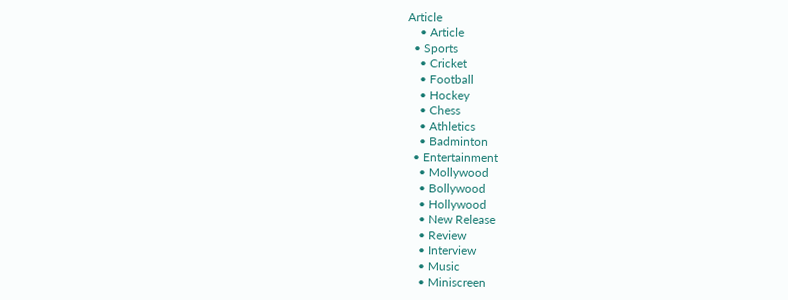Article
    • Article
  • Sports
    • Cricket
    • Football
    • Hockey
    • Chess
    • Athletics
    • Badminton
  • Entertainment
    • Mollywood
    • Bollywood
    • Hollywood
    • New Release
    • Review
    • Interview
    • Music
    • Miniscreen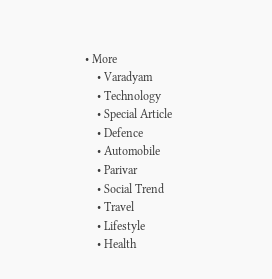• More
    • Varadyam
    • Technology
    • Special Article
    • Defence
    • Automobile
    • Parivar
    • Social Trend
    • Travel
    • Lifestyle
    • Health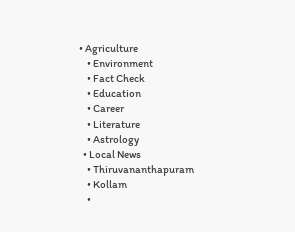• Agriculture
    • Environment
    • Fact Check
    • Education
    • Career
    • Literature
    • Astrology
  • Local News
    • Thiruvananthapuram
    • Kollam
    •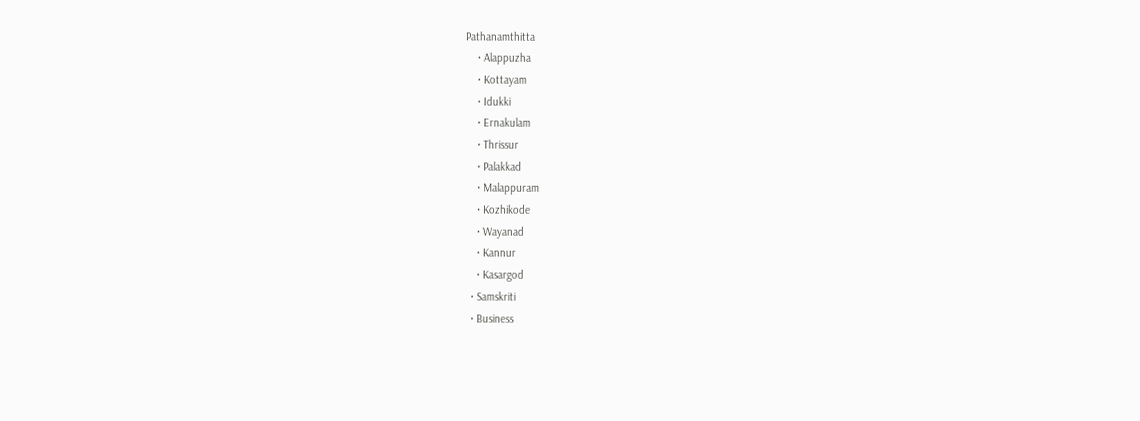Pathanamthitta
    • Alappuzha
    • Kottayam
    • Idukki
    • Ernakulam
    • Thrissur
    • Palakkad
    • Malappuram
    • Kozhikode
    • Wayanad
    • Kannur
    • Kasargod
  • Samskriti
  • Business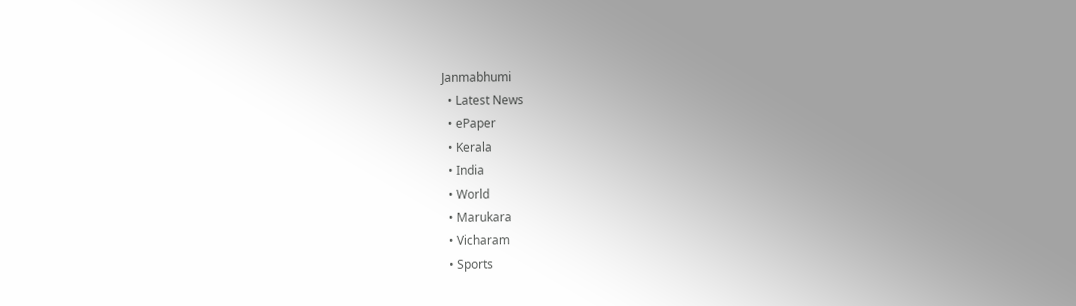Janmabhumi
  • Latest News
  • ePaper
  • Kerala
  • India
  • World
  • Marukara
  • Vicharam
  • Sports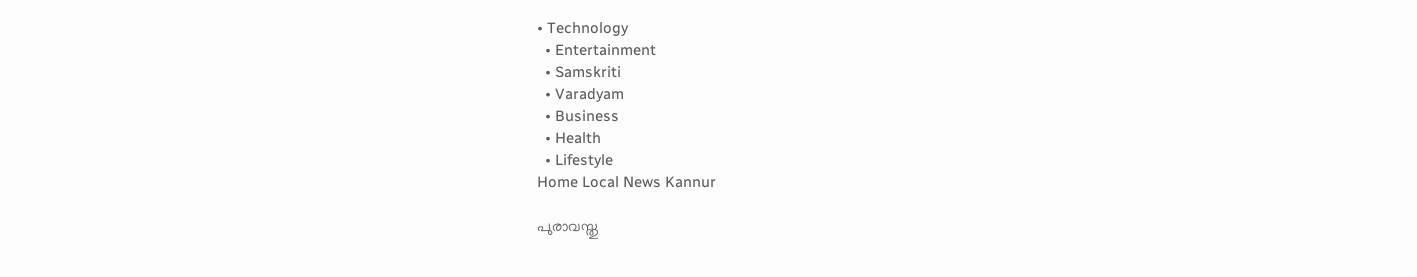• Technology
  • Entertainment
  • Samskriti
  • Varadyam
  • Business
  • Health
  • Lifestyle
Home Local News Kannur

പുരാവസ്തു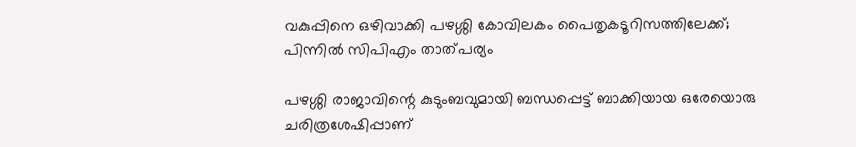വകുപ്പിനെ ഒഴിവാക്കി പഴശ്ശി കോവിലകം പൈതൃകടൂറിസത്തിലേക്ക്; പിന്നില്‍ സിപിഎം താത്പര്യം

പഴശ്ശി രാജാവിന്റെ കുടുംബവുമായി ബന്ധപ്പെട്ട് ബാക്കിയായ ഒരേയൊരു ചരിത്രശേഷിപ്പാണ്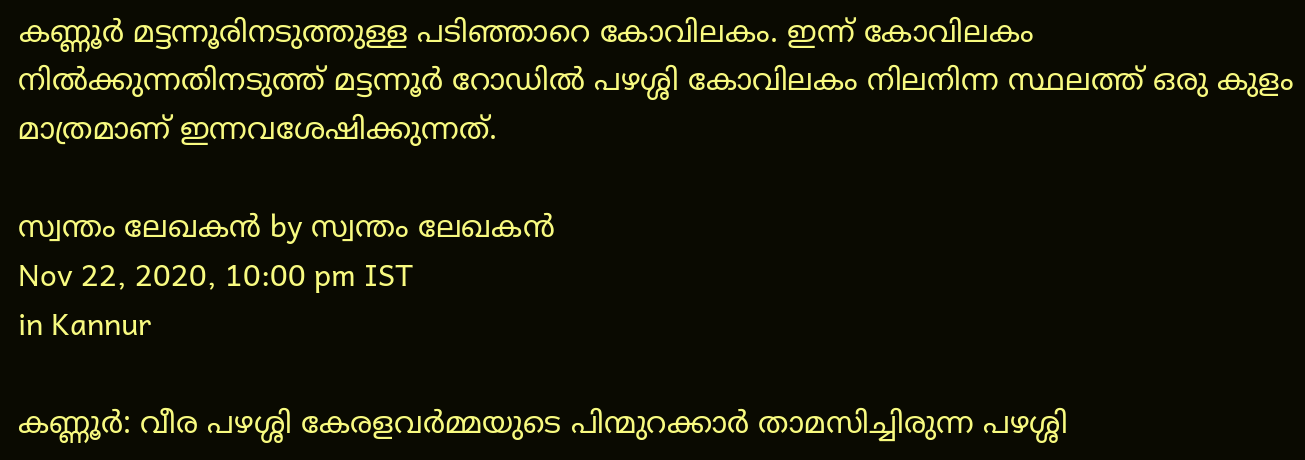കണ്ണൂര്‍ മട്ടന്നൂരിനടുത്തുള്ള പടിഞ്ഞാറെ കോവിലകം. ഇന്ന് കോവിലകം നില്‍ക്കുന്നതിനടുത്ത് മട്ടന്നൂര്‍ റോഡില്‍ പഴശ്ശി കോവിലകം നിലനിന്ന സ്ഥലത്ത് ഒരു കുളം മാത്രമാണ് ഇന്നവശേഷിക്കുന്നത്.

സ്വന്തം ലേഖകന്‍ by സ്വന്തം ലേഖകന്‍
Nov 22, 2020, 10:00 pm IST
in Kannur

കണ്ണൂര്‍: വീര പഴശ്ശി കേരളവര്‍മ്മയുടെ പിന്മുറക്കാര്‍ താമസിച്ചിരുന്ന പഴശ്ശി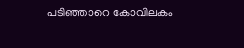പടിഞ്ഞാറെ കോവിലകം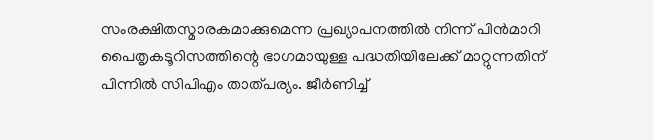സംരക്ഷിതസ്മാരകമാക്കുമെന്ന പ്രഖ്യാപനത്തില്‍ നിന്ന് പിന്‍മാറി പൈതൃകടൂറിസത്തിന്റെ ഭാഗമായുള്ള പദ്ധതിയിലേക്ക് മാറ്റുന്നതിന് പിന്നില്‍ സിപിഎം താത്പര്യം. ജീര്‍ണിച്ച്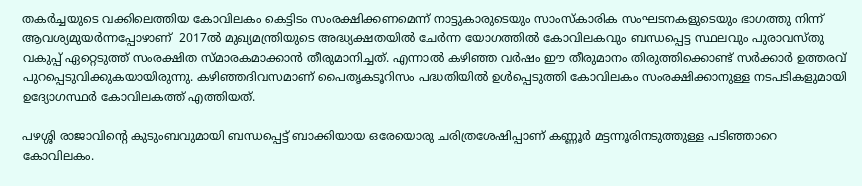തകര്‍ച്ചയുടെ വക്കിലെത്തിയ കോവിലകം കെട്ടിടം സംരക്ഷിക്കണമെന്ന് നാട്ടുകാരുടെയും സാംസ്‌കാരിക സംഘടനകളുടെയും ഭാഗത്തു നിന്ന് ആവശ്യമുയര്‍ന്നപ്പോഴാണ്  2017ല്‍ മുഖ്യമന്ത്രിയുടെ അദ്ധ്യക്ഷതയില്‍ ചേര്‍ന്ന യോഗത്തില്‍ കോവിലകവും ബന്ധപ്പെട്ട സ്ഥലവും പുരാവസ്തു വകുപ്പ് ഏറ്റെടുത്ത് സംരക്ഷിത സ്മാരകമാക്കാന്‍ തീരുമാനിച്ചത്. എന്നാല്‍ കഴിഞ്ഞ വര്‍ഷം ഈ തീരുമാനം തിരുത്തിക്കൊണ്ട് സര്‍ക്കാര്‍ ഉത്തരവ് പുറപ്പെടുവിക്കുകയായിരുന്നു. കഴിഞ്ഞദിവസമാണ് പൈതൃകടൂറിസം പദ്ധതിയില്‍ ഉള്‍പ്പെടുത്തി കോവിലകം സംരക്ഷിക്കാനുള്ള നടപടികളുമായി ഉദ്യോഗസ്ഥര്‍ കോവിലകത്ത് എത്തിയത്.

പഴശ്ശി രാജാവിന്റെ കുടുംബവുമായി ബന്ധപ്പെട്ട് ബാക്കിയായ ഒരേയൊരു ചരിത്രശേഷിപ്പാണ് കണ്ണൂര്‍ മട്ടന്നൂരിനടുത്തുള്ള പടിഞ്ഞാറെ കോവിലകം.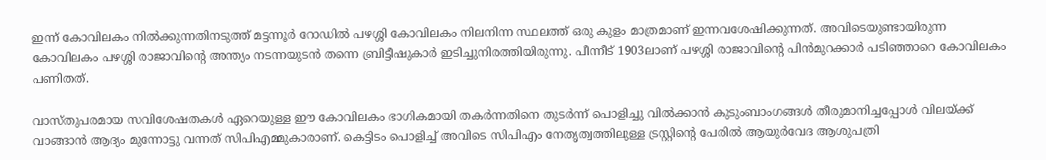ഇന്ന് കോവിലകം നില്‍ക്കുന്നതിനടുത്ത് മട്ടന്നൂര്‍ റോഡില്‍ പഴശ്ശി കോവിലകം നിലനിന്ന സ്ഥലത്ത് ഒരു കുളം മാത്രമാണ് ഇന്നവശേഷിക്കുന്നത്. അവിടെയുണ്ടായിരുന്ന കോവിലകം പഴശ്ശി രാജാവിന്റെ അന്ത്യം നടന്നയുടന്‍ തന്നെ ബ്രിട്ടീഷുകാര്‍ ഇടിച്ചുനിരത്തിയിരുന്നു. പീന്നീട് 1903ലാണ് പഴശ്ശി രാജാവിന്റെ പിന്‍മുറക്കാര്‍ പടിഞ്ഞാറെ കോവിലകം പണിതത്.

വാസ്തുപരമായ സവിശേഷതകള്‍ ഏറെയുള്ള ഈ കോവിലകം ഭാഗികമായി തകര്‍ന്നതിനെ തുടര്‍ന്ന് പൊളിച്ചു വില്‍ക്കാന്‍ കുടുംബാംഗങ്ങള്‍ തീരുമാനിച്ചപ്പോള്‍ വിലയ്‌ക്ക് വാങ്ങാന്‍ ആദ്യം മുന്നോട്ടു വന്നത് സിപിഎമ്മുകാരാണ്. കെട്ടിടം പൊളിച്ച് അവിടെ സിപിഎം നേതൃത്വത്തിലുള്ള ട്രസ്റ്റിന്റെ പേരില്‍ ആയുര്‍വേദ ആശുപത്രി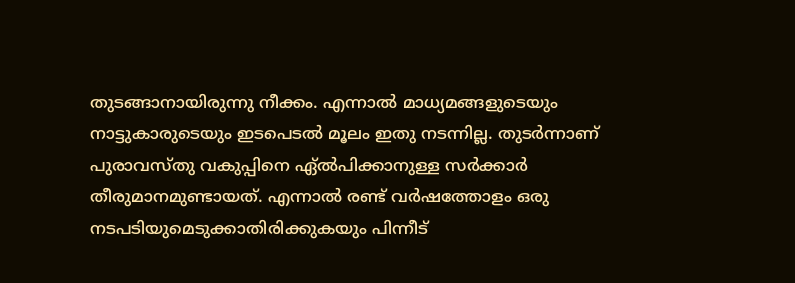തുടങ്ങാനായിരുന്നു നീക്കം. എന്നാല്‍ മാധ്യമങ്ങളുടെയും നാട്ടുകാരുടെയും ഇടപെടല്‍ മൂലം ഇതു നടന്നില്ല. തുടര്‍ന്നാണ് പുരാവസ്തു വകുപ്പിനെ ഏ്ല്‍പിക്കാനുള്ള സര്‍ക്കാര്‍ തീരുമാനമുണ്ടായത്. എന്നാല്‍ രണ്ട് വര്‍ഷത്തോളം ഒരു നടപടിയുമെടുക്കാതിരിക്കുകയും പിന്നീട്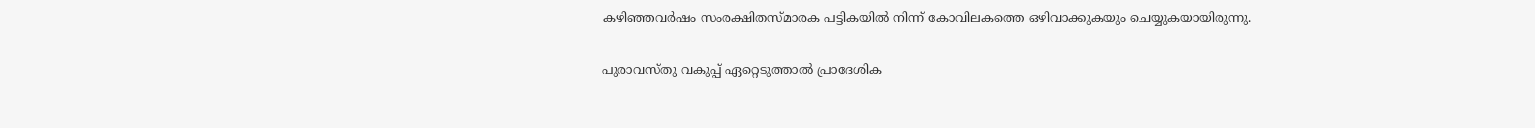കഴിഞ്ഞവര്‍ഷം സംരക്ഷിതസ്മാരക പട്ടികയില്‍ നിന്ന് കോവിലകത്തെ ഒഴിവാക്കുകയും ചെയ്യുകയായിരുന്നു.

പുരാവസ്തു വകുപ്പ് ഏറ്റെടുത്താല്‍ പ്രാദേശിക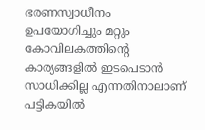ഭരണസ്വാധീനം ഉപയോഗിച്ചും മറ്റും കോവിലകത്തിന്റെ കാര്യങ്ങളില്‍ ഇടപെടാന്‍ സാധിക്കില്ല എന്നതിനാലാണ് പട്ടികയില്‍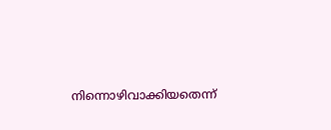നിന്നൊഴിവാക്കിയതെന്ന്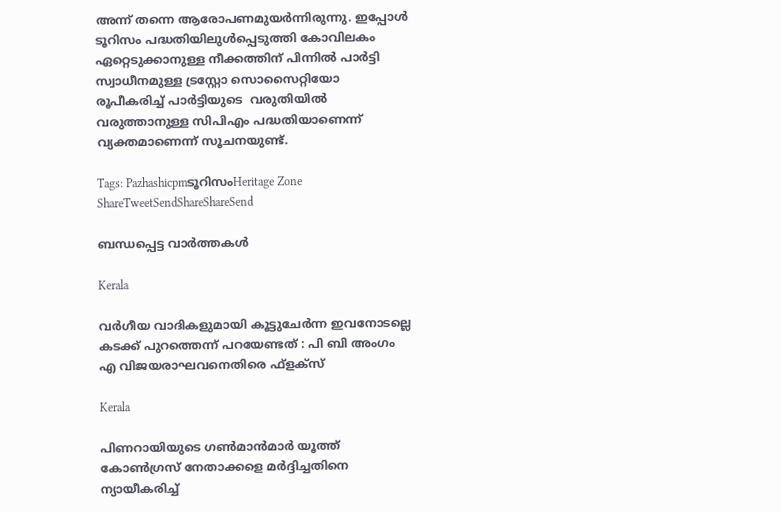അന്ന് തന്നെ ആരോപണമുയര്‍ന്നിരുന്നു. ഇപ്പോള്‍ ടൂറിസം പദ്ധതിയിലുള്‍പ്പെടുത്തി കോവിലകം ഏറ്റെടുക്കാനുള്ള നീക്കത്തിന് പിന്നില്‍ പാര്‍ട്ടി സ്വാധീനമുള്ള ട്രസ്റ്റോ സൊസൈറ്റിയോ രൂപീകരിച്ച് പാര്‍ട്ടിയുടെ  വരുതിയില്‍ വരുത്താനുള്ള സിപിഎം പദ്ധതിയാണെന്ന് വ്യക്തമാണെന്ന് സൂചനയുണ്ട്.

Tags: PazhashicpmടൂറിസംHeritage Zone
ShareTweetSendShareShareSend

ബന്ധപ്പെട്ട വാര്‍ത്തകള്‍

Kerala

വര്‍ഗീയ വാദികളുമായി കൂട്ടുചേര്‍ന്ന ഇവനോടല്ലെ കടക്ക് പുറത്തെന്ന് പറയേണ്ടത് : പി ബി അംഗം എ വിജയരാഘവനെതിരെ ഫ്ളക്സ്

Kerala

പിണറായിയുടെ ഗണ്‍മാന്‍മാര്‍ യൂത്ത് കോണ്‍ഗ്രസ് നേതാക്കളെ മര്‍ദ്ദിച്ചതിനെ ന്യായീകരിച്ച്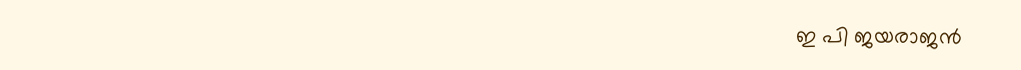ഇ പി ജയരാജന്‍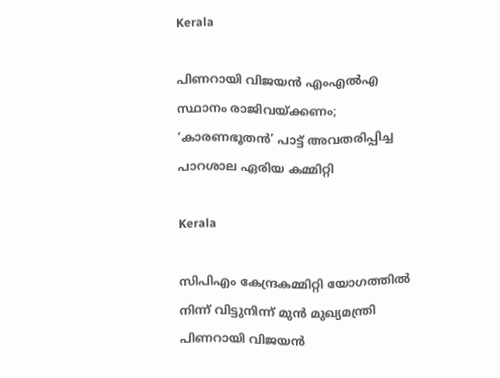Kerala

പിണറായി വിജയൻ എംഎൽഎ സ്ഥാനം രാജിവയ്‌ക്കണം; ‘കാരണഭൂതൻ’ പാട്ട് അവതരിപ്പിച്ച പാറശാല ഏരിയ കമ്മിറ്റി

Kerala

സിപിഎം കേന്ദ്രകമ്മിറ്റി യോഗത്തില്‍ നിന്ന് വിട്ടുനിന്ന് മുന്‍ മുഖ്യമന്ത്രി പിണറായി വിജയന്‍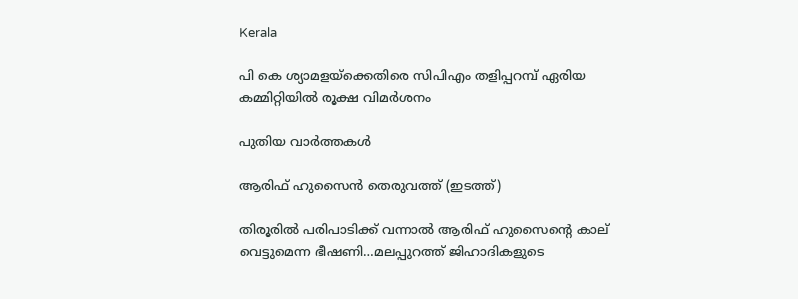Kerala

പി കെ ശ്യാമളയ്‌ക്കെതിരെ സിപിഎം തളിപ്പറമ്പ് ഏരിയ കമ്മിറ്റിയില്‍ രൂക്ഷ വിമര്‍ശനം

പുതിയ വാര്‍ത്തകള്‍

ആരിഫ് ഹുസൈന്‍ തെരുവത്ത് (ഇടത്ത്)

തിരൂരില്‍ പരിപാടിക്ക് വന്നാല്‍ ആരിഫ് ഹുസൈന്റെ കാല് വെട്ടുമെന്ന ഭീഷണി…മലപ്പുറത്ത് ജിഹാദികളുടെ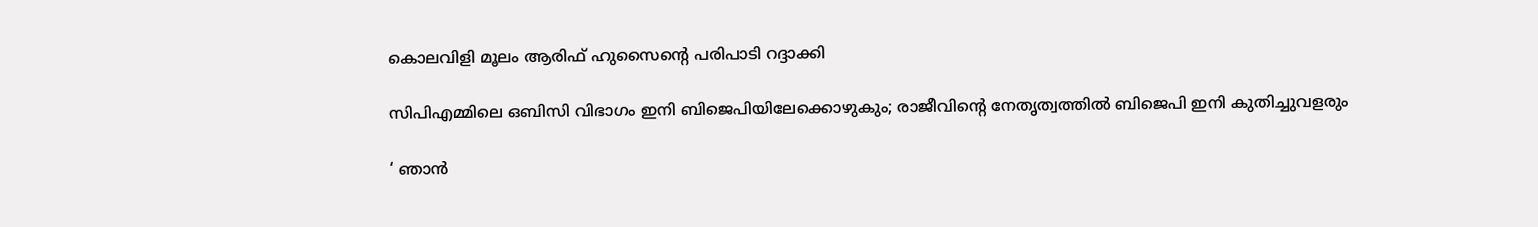കൊലവിളി മൂലം ആരിഫ് ഹുസൈന്റെ പരിപാടി റദ്ദാക്കി

സിപിഎമ്മിലെ ഒബിസി വിഭാഗം ഇനി ബിജെപിയിലേക്കൊഴുകും; രാജീവിന്റെ നേതൃത്വത്തില്‍ ബിജെപി ഇനി കുതിച്ചുവളരും

‘ ഞാൻ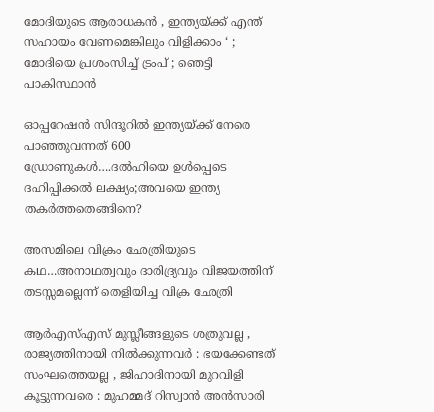മോദിയുടെ ആരാധകൻ , ഇന്ത്യയ്‌ക്ക് എന്ത് സഹായം വേണമെങ്കിലും വിളിക്കാം ‘ ; മോദിയെ പ്രശംസിച്ച് ട്രംപ് ; ഞെട്ടി പാകിസ്ഥാൻ

ഓപ്പറേഷന്‍ സിന്ദൂറില്‍ ഇന്ത്യയ്‌ക്ക് നേരെ പാഞ്ഞുവന്നത് 600 ഡ്രോണുകള്‍….ദല്‍ഹിയെ ഉള്‍പ്പെടെ ദഹിപ്പിക്കല്‍ ലക്ഷ്യം;അവയെ ഇന്ത്യ തകര്‍ത്തതെങ്ങിനെ?

അസമിലെ വിക്രം ഛേത്രിയുടെ കഥ…അനാഥത്വവും ദാരിദ്ര്യവും വിജയത്തിന് തടസ്സമല്ലെന്ന് തെളിയിച്ച വിക്ര ഛേത്രി

ആർ‌എസ്‌എസ് മുസ്ലീങ്ങളുടെ ശത്രുവല്ല , രാജ്യത്തിനായി നിൽക്കുന്നവർ : ഭയക്കേണ്ടത് സംഘത്തെയല്ല , ജിഹാദിനായി മുറവിളി കൂട്ടുന്നവരെ : മുഹമ്മദ് റിസ്വാൻ അൻസാരി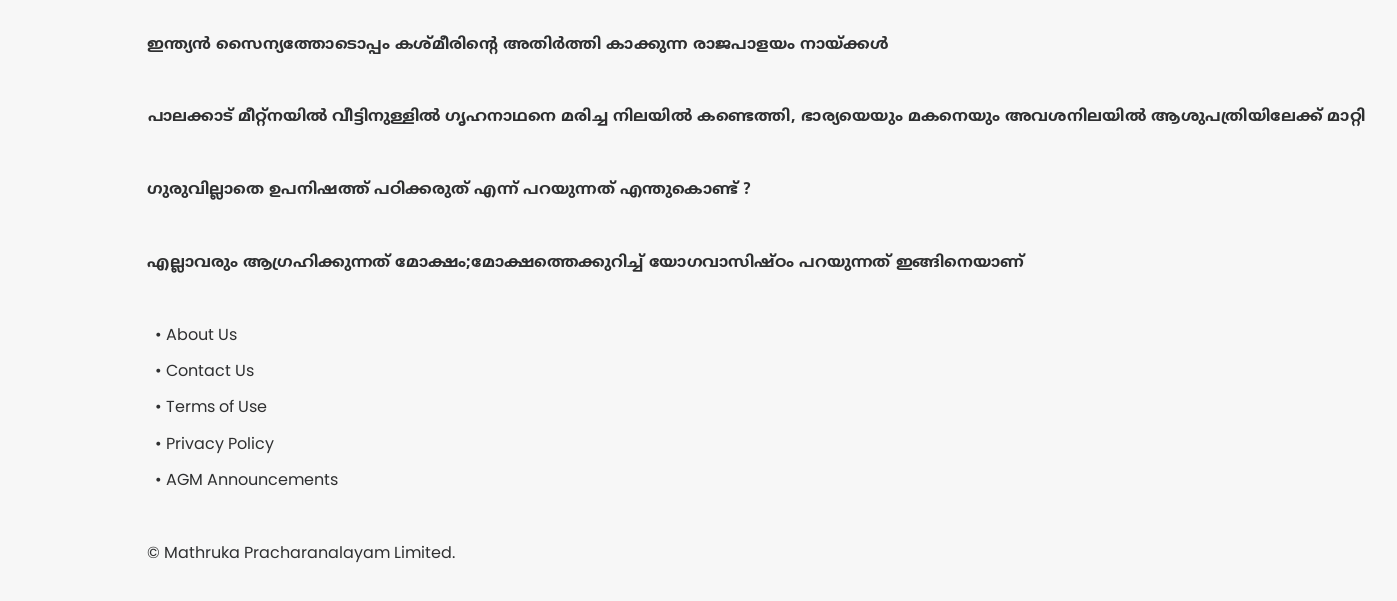ഇന്ത്യന്‍ സൈന്യത്തോടൊപ്പം കശ്മീരിന്റെ അതിര്‍ത്തി കാക്കുന്ന രാജപാളയം നായ്‌ക്കള്‍

പാലക്കാട് മീറ്റ്‌നയില്‍ വീട്ടിനുള്ളില്‍ ഗൃഹനാഥനെ മരിച്ച നിലയില്‍ കണ്ടെത്തി, ഭാര്യയെയും മകനെയും അവശനിലയില്‍ ആശുപത്രിയിലേക്ക് മാറ്റി

ഗുരുവില്ലാതെ ഉപനിഷത്ത് പഠിക്കരുത് എന്ന് പറയുന്നത് എന്തുകൊണ്ട് ?

എല്ലാവരും ആഗ്രഹിക്കുന്നത് മോക്ഷം;മോക്ഷത്തെക്കുറിച്ച് യോഗവാസിഷ്ഠം പറയുന്നത് ഇങ്ങിനെയാണ്

  • About Us
  • Contact Us
  • Terms of Use
  • Privacy Policy
  • AGM Announcements

© Mathruka Pracharanalayam Limited.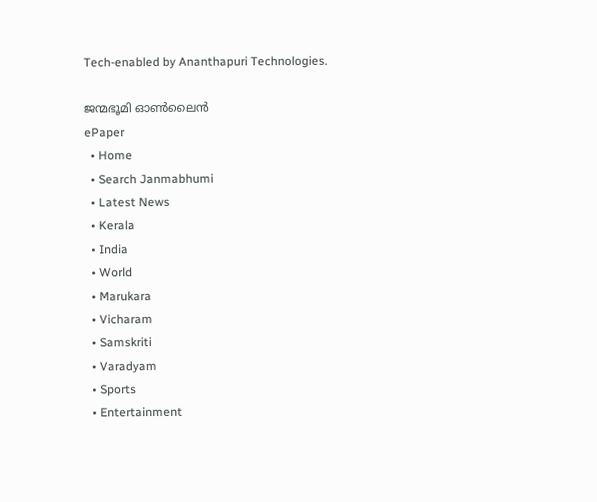Tech-enabled by Ananthapuri Technologies.

ജന്മഭൂമി ഓണ്‍ലൈന്‍
ePaper
  • Home
  • Search Janmabhumi
  • Latest News
  • Kerala
  • India
  • World
  • Marukara
  • Vicharam
  • Samskriti
  • Varadyam
  • Sports
  • Entertainment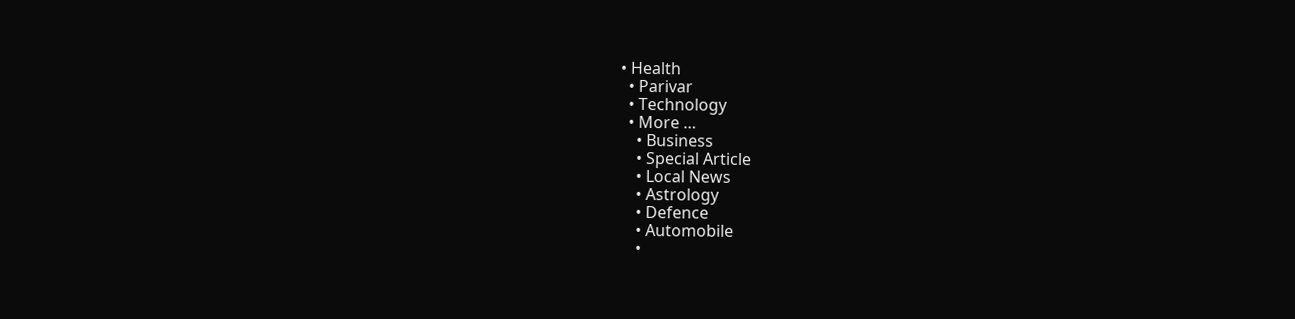• Health
  • Parivar
  • Technology
  • More …
    • Business
    • Special Article
    • Local News
    • Astrology
    • Defence
    • Automobile
    •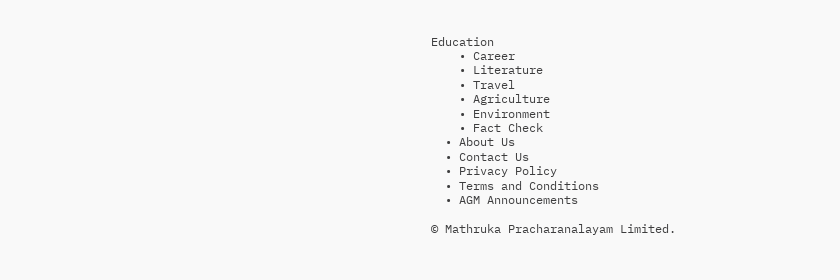Education
    • Career
    • Literature
    • Travel
    • Agriculture
    • Environment
    • Fact Check
  • About Us
  • Contact Us
  • Privacy Policy
  • Terms and Conditions
  • AGM Announcements

© Mathruka Pracharanalayam Limited.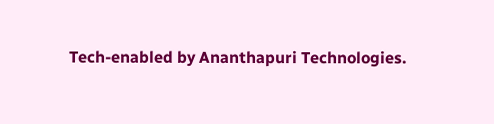Tech-enabled by Ananthapuri Technologies.